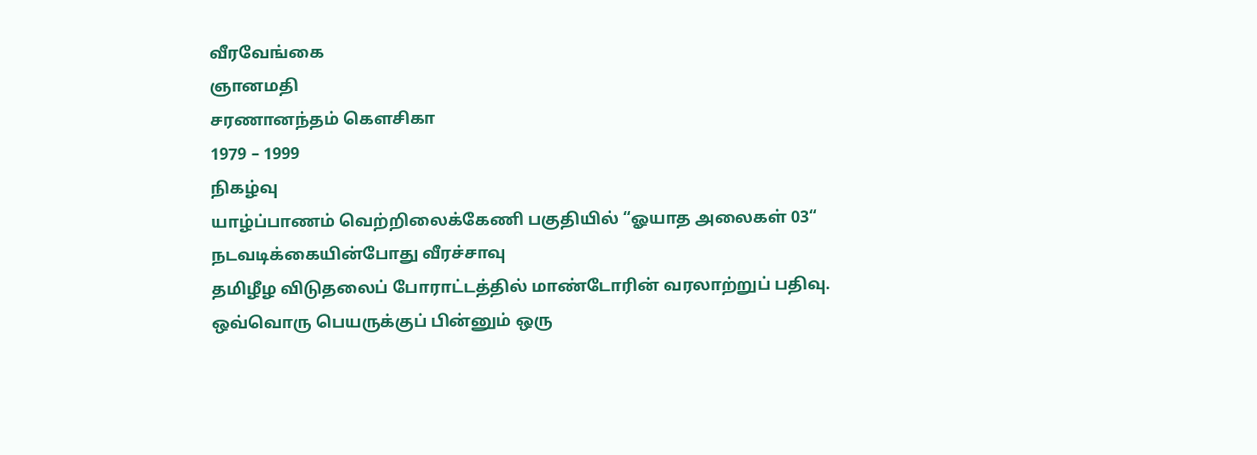வீரவேங்கை
ஞானமதி
சரணானந்தம் கௌசிகா
1979 – 1999
நிகழ்வு
யாழ்ப்பாணம் வெற்றிலைக்கேணி பகுதியில் “ஓயாத அலைகள் 03“ நடவடிக்கையின்போது வீரச்சாவு
தமிழீழ விடுதலைப் போராட்டத்தில் மாண்டோரின் வரலாற்றுப் பதிவு. ஒவ்வொரு பெயருக்குப் பின்னும் ஒரு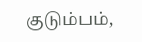குடும்பம்,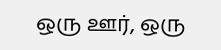ஒரு ஊர், ஒரு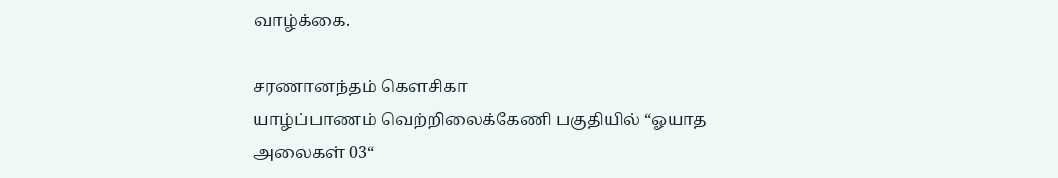வாழ்க்கை.

சரணானந்தம் கௌசிகா
யாழ்ப்பாணம் வெற்றிலைக்கேணி பகுதியில் “ஓயாத அலைகள் 03“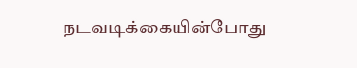நடவடிக்கையின்போது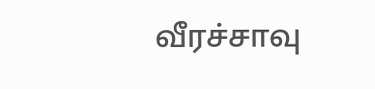வீரச்சாவு